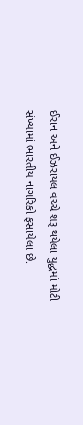ઈરાન અને ઈઝરાયલ વચ્ચે શરૂ થયેલા યુદ્ધમાં મોટી સંખ્યામાં ભારતીય નાગરિકો ફસાયેલા છે.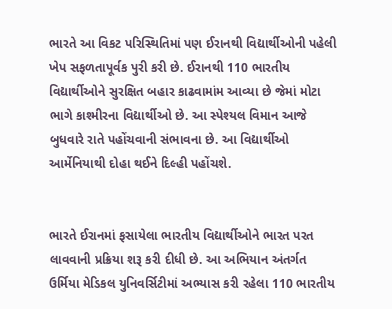ભારતે આ વિકટ પરિસ્થિતિમાં પણ ઈરાનથી વિદ્યાર્થીઓની પહેલી ખેપ સફળતાપૂર્વક પુરી કરી છે. ઈરાનથી 110 ભારતીય વિદ્યાર્થીઓને સુરક્ષિત બહાર કાઢવામાંમ આવ્યા છે જેમાં મોટા ભાગે કાશ્મીરના વિદ્યાર્થીઓ છે. આ સ્પેશ્યલ વિમાન આજે બુધવારે રાતે પહોંચવાની સંભાવના છે. આ વિદ્યાર્થીઓ આર્મેનિયાથી દોહા થઈને દિલ્હી પહોંચશે.


ભારતે ઈરાનમાં ફસાયેલા ભારતીય વિદ્યાર્થીઓને ભારત પરત લાવવાની પ્રક્રિયા શરૂ કરી દીધી છે. આ અભિયાન અંતર્ગત ઉર્મિયા મેડિકલ યુનિવર્સિટીમાં અભ્યાસ કરી રહેલા 110 ભારતીય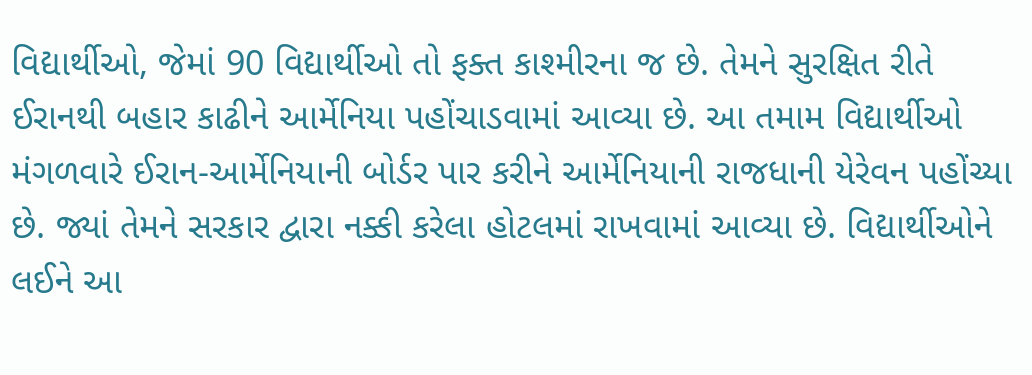વિદ્યાર્થીઓ, જેમાં 90 વિદ્યાર્થીઓ તો ફક્ત કાશ્મીરના જ છે. તેમને સુરક્ષિત રીતે ઈરાનથી બહાર કાઢીને આર્મેનિયા પહોંચાડવામાં આવ્યા છે. આ તમામ વિદ્યાર્થીઓ મંગળવારે ઈરાન-આર્મેનિયાની બોર્ડર પાર કરીને આર્મેનિયાની રાજધાની યેરેવન પહોંચ્યા છે. જ્યાં તેમને સરકાર દ્વારા નક્કી કરેલા હોટલમાં રાખવામાં આવ્યા છે. વિદ્યાર્થીઓને લઈને આ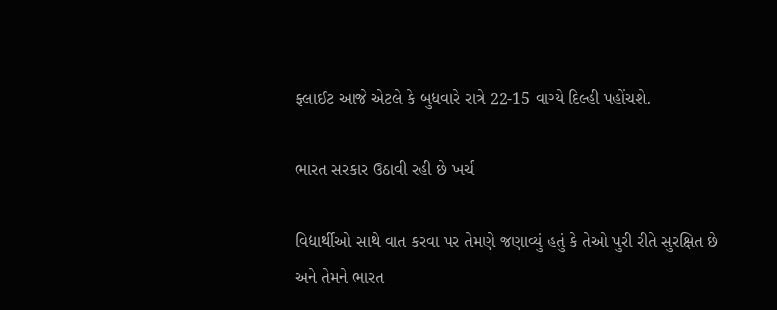ફ્લાઈટ આજે એટલે કે બુધવારે રાત્રે 22-15 વાગ્યે દિલ્હી પહોંચશે.

ભારત સરકાર ઉઠાવી રહી છે ખર્ચ

વિદ્યાર્થીઓ સાથે વાત કરવા પર તેમણે જણાવ્યું હતું કે તેઓ પુરી રીતે સુરક્ષિત છે અને તેમને ભારત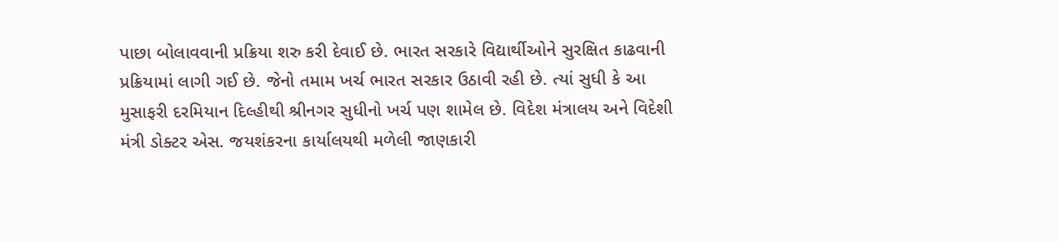પાછા બોલાવવાની પ્રક્રિયા શરુ કરી દેવાઈ છે. ભારત સરકારે વિદ્યાર્થીઓને સુરક્ષિત કાઢવાની પ્રક્રિયામાં લાગી ગઈ છે. જેનો તમામ ખર્ચ ભારત સરકાર ઉઠાવી રહી છે. ત્યાં સુધી કે આ મુસાફરી દરમિયાન દિલ્હીથી શ્રીનગર સુધીનો ખર્ચ પણ શામેલ છે. વિદેશ મંત્રાલય અને વિદેશી મંત્રી ડોક્ટર એસ. જયશંકરના કાર્યાલયથી મળેલી જાણકારી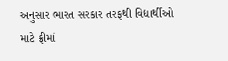અનુસાર ભારત સરકાર તરફથી વિદ્યાર્થીઓ માટે ફ્રીમાં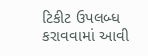ટિકીટ ઉપલબ્ધ કરાવવામાં આવી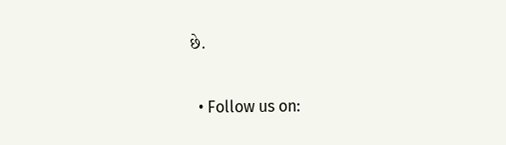છે.

  • Follow us on: